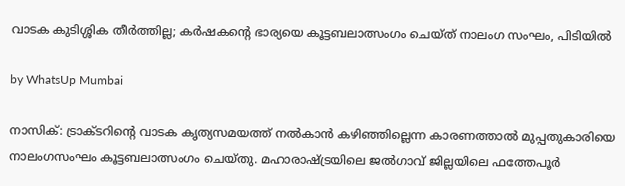വാടക കുടിശ്ശിക തീർത്തില്ല; കർഷകന്റെ ഭാര്യയെ കൂട്ടബലാത്സംഗം ചെയ്ത് നാലംഗ സംഘം, പിടിയിൽ

by WhatsUp Mumbai

നാസിക്: ട്രാക്ടറിന്റെ വാടക കൃത്യസമയത്ത് നൽകാൻ കഴിഞ്ഞില്ലെന്ന കാരണത്താൽ മുപ്പതുകാരിയെ നാലംഗസംഘം കൂട്ടബലാത്സംഗം ചെയ്തു. മഹാരാഷ്ട്രയിലെ ജൽഗാവ് ജില്ലയിലെ ഫത്തേപൂർ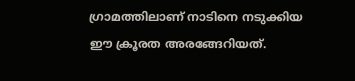ഗ്രാമത്തിലാണ് നാടിനെ നടുക്കിയ ഈ ക്രൂരത അരങ്ങേറിയത്.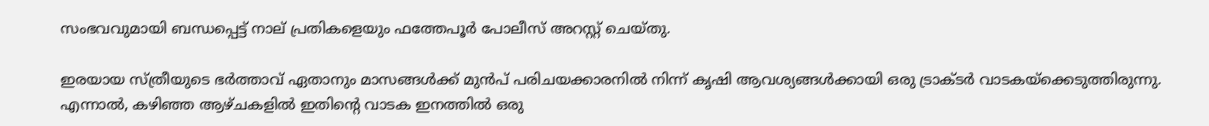സംഭവവുമായി ബന്ധപ്പെട്ട് നാല് പ്രതികളെയും ഫത്തേപൂർ പോലീസ് അറസ്റ്റ് ചെയ്തു.

ഇരയായ സ്ത്രീയുടെ ഭർത്താവ് ഏതാനും മാസങ്ങൾക്ക് മുൻപ് പരിചയക്കാരനിൽ നിന്ന് കൃഷി ആവശ്യങ്ങൾക്കായി ഒരു ട്രാക്ടർ വാടകയ്‌ക്കെടുത്തിരുന്നു. എന്നാൽ, കഴിഞ്ഞ ആഴ്ചകളിൽ ഇതിന്റെ വാടക ഇനത്തിൽ ഒരു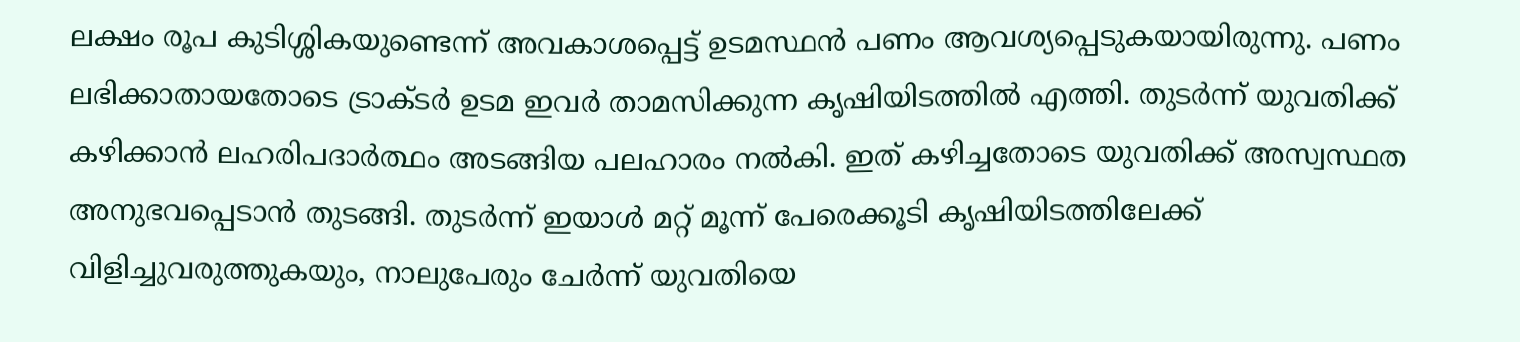ലക്ഷം രൂപ കുടിശ്ശികയുണ്ടെന്ന് അവകാശപ്പെട്ട് ഉടമസ്ഥൻ പണം ആവശ്യപ്പെടുകയായിരുന്നു. പണം ലഭിക്കാതായതോടെ ട്രാക്ടർ ഉടമ ഇവർ താമസിക്കുന്ന കൃഷിയിടത്തിൽ എത്തി. തുടർന്ന് യുവതിക്ക് കഴിക്കാൻ ലഹരിപദാർത്ഥം അടങ്ങിയ പലഹാരം നൽകി. ഇത് കഴിച്ചതോടെ യുവതിക്ക് അസ്വസ്ഥത അനുഭവപ്പെടാൻ തുടങ്ങി. തുടർന്ന് ഇയാൾ മറ്റ് മൂന്ന് പേരെക്കൂടി കൃഷിയിടത്തിലേക്ക് വിളിച്ചുവരുത്തുകയും, നാലുപേരും ചേർന്ന് യുവതിയെ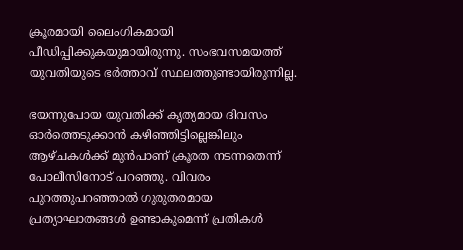ക്രൂരമായി ലൈംഗികമായി പീഡിപ്പിക്കുകയുമായിരുന്നു. സംഭവസമയത്ത് യുവതിയുടെ ഭർത്താവ് സ്ഥലത്തുണ്ടായിരുന്നില്ല.

ഭയന്നുപോയ യുവതിക്ക് കൃത്യമായ ദിവസം ഓർത്തെടുക്കാൻ കഴിഞ്ഞിട്ടില്ലെങ്കിലും ആഴ്ചകൾക്ക് മുൻപാണ് ക്രൂരത നടന്നതെന്ന് പോലീസിനോട് പറഞ്ഞു. വിവരം പുറത്തുപറഞ്ഞാൽ ഗുരുതരമായ പ്രത്യാഘാതങ്ങൾ ഉണ്ടാകുമെന്ന് പ്രതികൾ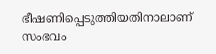ഭീഷണിപ്പെടുത്തിയതിനാലാണ് സംഭവം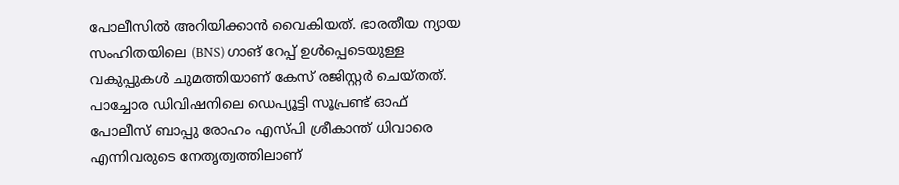പോലീസിൽ അറിയിക്കാൻ വൈകിയത്. ഭാരതീയ ന്യായ സംഹിതയിലെ (BNS) ഗാങ് റേപ്പ് ഉൾപ്പെടെയുള്ള വകുപ്പുകൾ ചുമത്തിയാണ് കേസ് രജിസ്റ്റർ ചെയ്തത്. പാച്ചോര ഡിവിഷനിലെ ഡെപ്യൂട്ടി സൂപ്രണ്ട് ഓഫ് പോലീസ് ബാപ്പു രോഹം എസ്‌പി ശ്രീകാന്ത് ധിവാരെ എന്നിവരുടെ നേതൃത്വത്തിലാണ്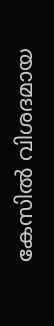കേസിൽ വിശദമായ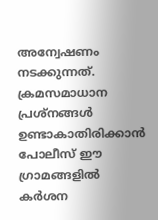അന്വേഷണം നടക്കുന്നത്. ക്രമസമാധാന പ്രശ്നങ്ങൾ ഉണ്ടാകാതിരിക്കാൻ പോലീസ് ഈ ഗ്രാമങ്ങളിൽ കർശന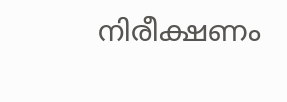നിരീക്ഷണം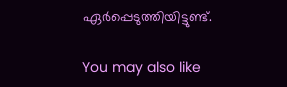ഏർപ്പെടുത്തിയിട്ടുണ്ട്.

You may also like